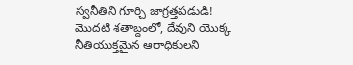స్వనీతిని గూర్చి జాగ్రత్తపడుడి!
మొదటి శతాబ్దంలో, దేవుని యొక్క నీతియుక్తమైన ఆరాధికులని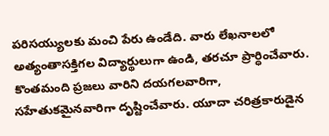పరిసయ్యులకు మంచి పేరు ఉండేది. వారు లేఖనాలలో అత్యంతాసక్తిగల విద్యార్థులుగా ఉండి, తరచూ ప్రార్ధించేవారు. కొంతమంది ప్రజలు వారిని దయగలవారిగా, సహేతుకమైనవారిగా దృష్టించేవారు. యూదా చరిత్రకారుడైన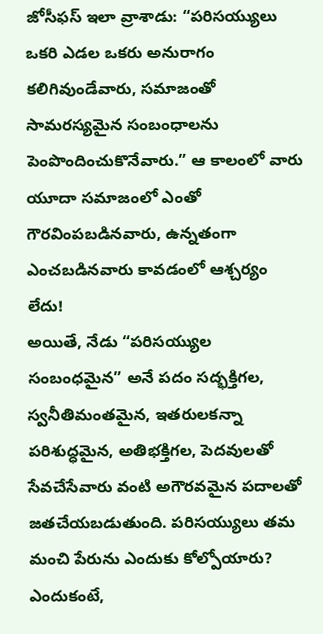జోసీఫస్ ఇలా వ్రాశాడు: “పరిసయ్యులు ఒకరి ఎడల ఒకరు అనురాగం కలిగివుండేవారు, సమాజంతో సామరస్యమైన సంబంధాలను పెంపొందించుకొనేవారు.” ఆ కాలంలో వారు యూదా సమాజంలో ఎంతో గౌరవింపబడినవారు, ఉన్నతంగా ఎంచబడినవారు కావడంలో ఆశ్చర్యం లేదు!
అయితే, నేడు “పరిసయ్యుల సంబంధమైన” అనే పదం సద్భక్తిగల, స్వనీతిమంతమైన, ఇతరులకన్నా పరిశుద్ధమైన, అతిభక్తిగల, పెదవులతో సేవచేసేవారు వంటి అగౌరవమైన పదాలతో జతచేయబడుతుంది. పరిసయ్యులు తమ మంచి పేరును ఎందుకు కోల్పోయారు?
ఎందుకంటే,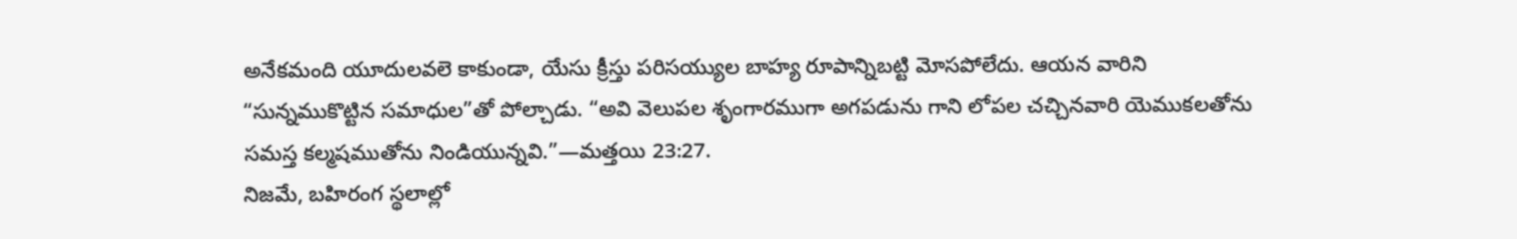అనేకమంది యూదులవలె కాకుండా, యేసు క్రీస్తు పరిసయ్యుల బాహ్య రూపాన్నిబట్టి మోసపోలేదు. ఆయన వారిని “సున్నముకొట్టిన సమాధుల”తో పోల్చాడు. “అవి వెలుపల శృంగారముగా అగపడును గాని లోపల చచ్చినవారి యెముకలతోను సమస్త కల్మషముతోను నిండియున్నవి.”—మత్తయి 23:27.
నిజమే, బహిరంగ స్థలాల్లో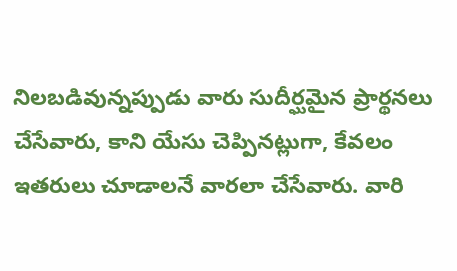నిలబడివున్నప్పుడు వారు సుదీర్ఘమైన ప్రార్థనలు చేసేవారు, కాని యేసు చెప్పినట్లుగా, కేవలం ఇతరులు చూడాలనే వారలా చేసేవారు. వారి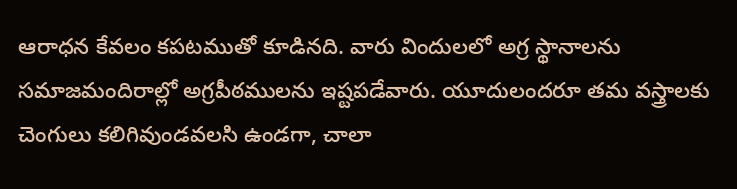ఆరాధన కేవలం కపటముతో కూడినది. వారు విందులలో అగ్ర స్థానాలను సమాజమందిరాల్లో అగ్రపీఠములను ఇష్టపడేవారు. యూదులందరూ తమ వస్త్రాలకు చెంగులు కలిగివుండవలసి ఉండగా, చాలా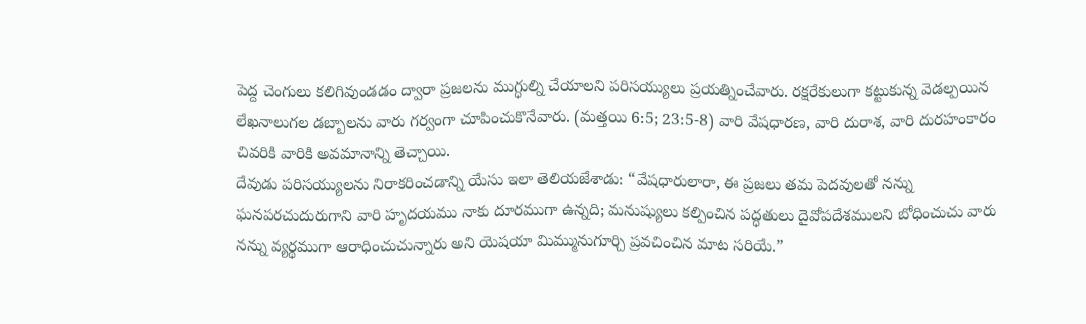పెద్ద చెంగులు కలిగివుండడం ద్వారా ప్రజలను ముగ్ధుల్ని చేయాలని పరిసయ్యులు ప్రయత్నించేవారు. రక్షరేకులుగా కట్టుకున్న వెడల్పయిన లేఖనాలుగల డబ్బాలను వారు గర్వంగా చూపించుకొనేవారు. (మత్తయి 6:5; 23:5-8) వారి వేషధారణ, వారి దురాశ, వారి దురహంకారం చివరికి వారికి అవమానాన్ని తెచ్చాయి.
దేవుడు పరిసయ్యులను నిరాకరించడాన్ని యేసు ఇలా తెలియజేశాడు: “వేషధారులారా, ఈ ప్రజలు తమ పెదవులతో నన్ను ఘనపరచుదురుగాని వారి హృదయము నాకు దూరముగా ఉన్నది; మనుష్యులు కల్పించిన పద్ధతులు దైవోపదేశములని బోధించుచు వారు నన్ను వ్యర్థముగా ఆరాధించుచున్నారు అని యెషయా మిమ్మునుగూర్చి ప్రవచించిన మాట సరియే.”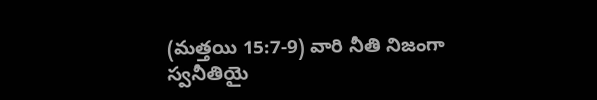(మత్తయి 15:7-9) వారి నీతి నిజంగా స్వనీతియై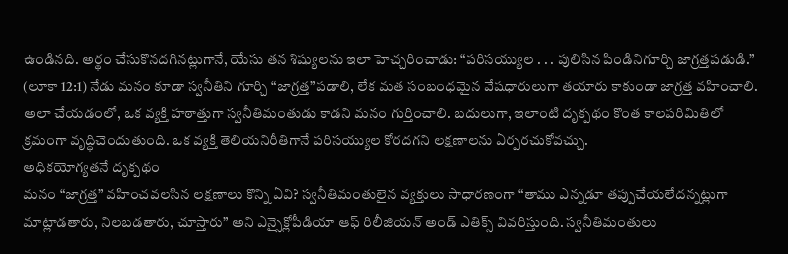ఉండినది. అర్థం చేసుకొనదగినట్లుగానే, యేసు తన శిష్యులను ఇలా హెచ్చరించాడు: “పరిసయ్యుల . . . పులిసిన పిండినిగూర్చి జాగ్రత్తపడుడి.” (లూకా 12:1) నేడు మనం కూడా స్వనీతిని గూర్చి “జాగ్రత్త”పడాలి, లేక మత సంబంధమైన వేషధారులుగా తయారు కాకుండా జాగ్రత్త వహించాలి.
అలా చేయడంలో, ఒక వ్యక్తి హఠాత్తుగా స్వనీతిమంతుడు కాడని మనం గుర్తించాలి. బదులుగా, ఇలాంటి దృక్పథం కొంత కాలపరిమితిలో క్రమంగా వృద్ధిచెందుతుంది. ఒక వ్యక్తి తెలియనిరీతిగానే పరిసయ్యుల కోరదగని లక్షణాలను ఏర్పరచుకోవచ్చు.
అధికయోగ్యతనే దృక్పథం
మనం “జాగ్రత్త” వహించవలసిన లక్షణాలు కొన్ని ఏవి? స్వనీతిమంతులైన వ్యక్తులు సాధారణంగా “తాము ఎన్నడూ తప్పుచేయలేదన్నట్లుగా మాట్లాడతారు, నిలబడతారు, చూస్తారు” అని ఎన్సైక్లోపీడియా ఆఫ్ రిలీజియన్ అండ్ ఎతిక్స్ వివరిస్తుంది. స్వనీతిమంతులు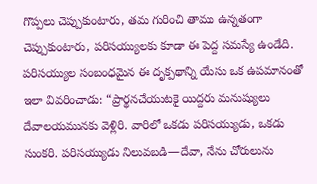గొప్పలు చెప్పుకుంటారు, తమ గురించి తాము ఉన్నతంగా చెప్పుకుంటారు, పరిసయ్యులకు కూడా ఈ పెద్ద సమస్యే ఉండేది.
పరిసయ్యుల సంబంధమైన ఈ దృక్పథాన్ని యేసు ఒక ఉపమానంతో ఇలా వివరించాడు: “ప్రార్థనచేయుటకై యిద్దరు మనుష్యులు దేవాలయమునకు వెళ్లిరి. వారిలో ఒకడు పరిసయ్యుడు, ఒకడు సుంకరి. పరిసయ్యుడు నిలువబడి—దేవా, నేను చోరులును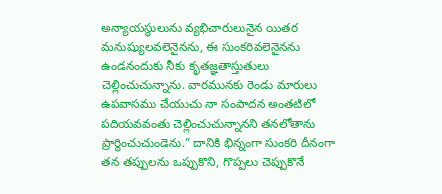అన్యాయస్థులును వ్యభిచారులునైన యితర మనుష్యులవలెనైనను, ఈ సుంకరివలెనైనను ఉండనందుకు నీకు కృతజ్ఞతాస్తుతులు చెల్లించుచున్నాను. వారమునకు రెండు మారులు ఉపవాసము చేయుచు నా సంపాదన అంతటిలో పదియవవంతు చెల్లించుచున్నానని తనలోతాను ప్రార్థించుచుండెను.” దానికి భిన్నంగా సుంకరి దీనంగా తన తప్పులను ఒప్పుకొని, గొప్పలు చెప్పుకొనే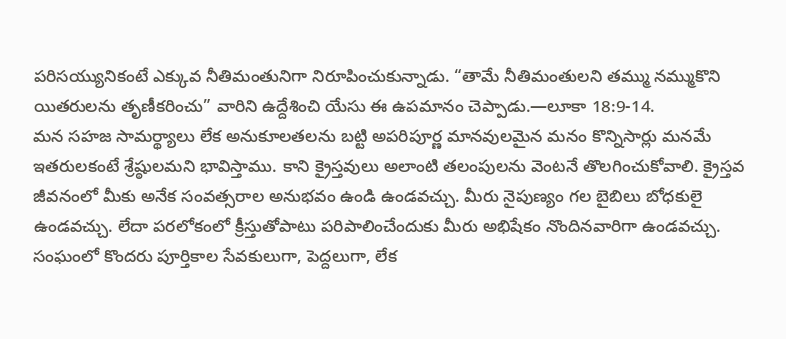పరిసయ్యునికంటే ఎక్కువ నీతిమంతునిగా నిరూపించుకున్నాడు. “తామే నీతిమంతులని తమ్ము నమ్ముకొని యితరులను తృణీకరించు” వారిని ఉద్దేశించి యేసు ఈ ఉపమానం చెప్పాడు.—లూకా 18:9-14.
మన సహజ సామర్థ్యాలు లేక అనుకూలతలను బట్టి అపరిపూర్ణ మానవులమైన మనం కొన్నిసార్లు మనమే ఇతరులకంటే శ్రేష్ఠులమని భావిస్తాము. కాని క్రైస్తవులు అలాంటి తలంపులను వెంటనే తొలగించుకోవాలి. క్రైస్తవ జీవనంలో మీకు అనేక సంవత్సరాల అనుభవం ఉండి ఉండవచ్చు. మీరు నైపుణ్యం గల బైబిలు బోధకులై ఉండవచ్చు. లేదా పరలోకంలో క్రీస్తుతోపాటు పరిపాలించేందుకు మీరు అభిషేకం నొందినవారిగా ఉండవచ్చు. సంఘంలో కొందరు పూర్తికాల సేవకులుగా, పెద్దలుగా, లేక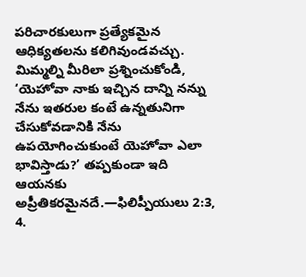పరిచారకులుగా ప్రత్యేకమైన ఆధిక్యతలను కలిగివుండవచ్చు. మిమ్మల్ని మీరిలా ప్రశ్నించుకోండి, ‘యెహోవా నాకు ఇచ్చిన దాన్ని నన్ను నేను ఇతరుల కంటే ఉన్నతునిగా చేసుకోవడానికి నేను ఉపయోగించుకుంటే యెహోవా ఎలా భావిస్తాడు?’ తప్పకుండా ఇది ఆయనకు అప్రీతికరమైనదే.—ఫిలిప్పీయులు 2:3, 4.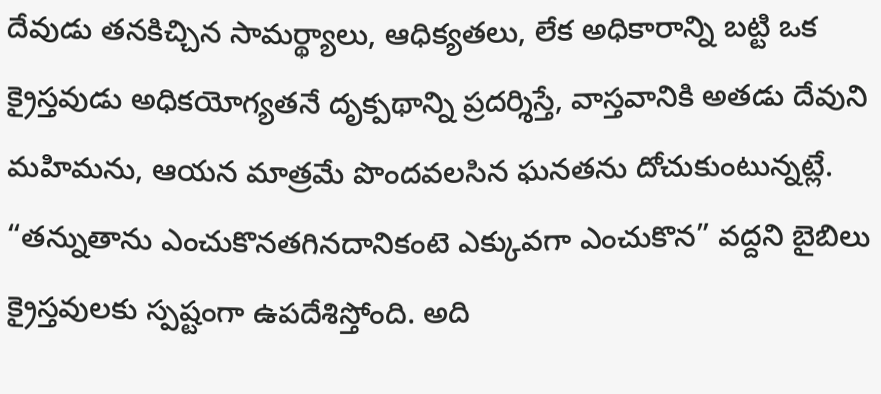దేవుడు తనకిచ్చిన సామర్థ్యాలు, ఆధిక్యతలు, లేక అధికారాన్ని బట్టి ఒక క్రైస్తవుడు అధికయోగ్యతనే దృక్పథాన్ని ప్రదర్శిస్తే, వాస్తవానికి అతడు దేవుని మహిమను, ఆయన మాత్రమే పొందవలసిన ఘనతను దోచుకుంటున్నట్లే. “తన్నుతాను ఎంచుకొనతగినదానికంటె ఎక్కువగా ఎంచుకొన” వద్దని బైబిలు క్రైస్తవులకు స్పష్టంగా ఉపదేశిస్తోంది. అది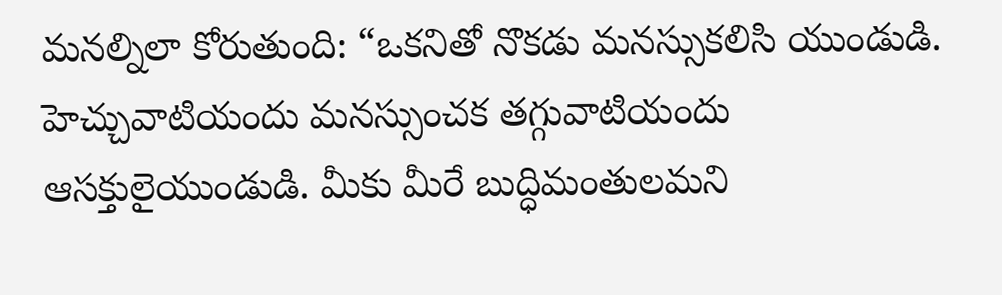మనల్నిలా కోరుతుంది: “ఒకనితో నొకడు మనస్సుకలిసి యుండుడి. హెచ్చువాటియందు మనస్సుంచక తగ్గువాటియందు ఆసక్తులైయుండుడి. మీకు మీరే బుద్ధిమంతులమని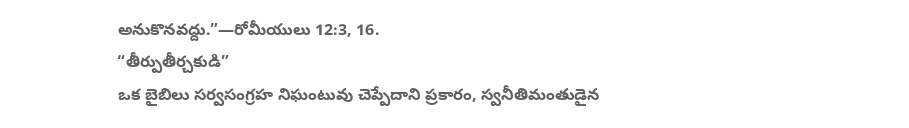అనుకొనవద్దు.”—రోమీయులు 12:3, 16.
“తీర్పుతీర్చకుడి”
ఒక బైబిలు సర్వసంగ్రహ నిఘంటువు చెప్పేదాని ప్రకారం, స్వనీతిమంతుడైన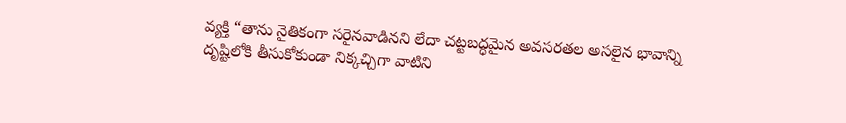వ్యక్తి “తాను నైతికంగా సరైనవాడినని లేదా చట్టబద్ధమైన అవసరతల అసలైన భావాన్ని దృష్టిలోకి తీసుకోకుండా నిక్కచ్చిగా వాటిని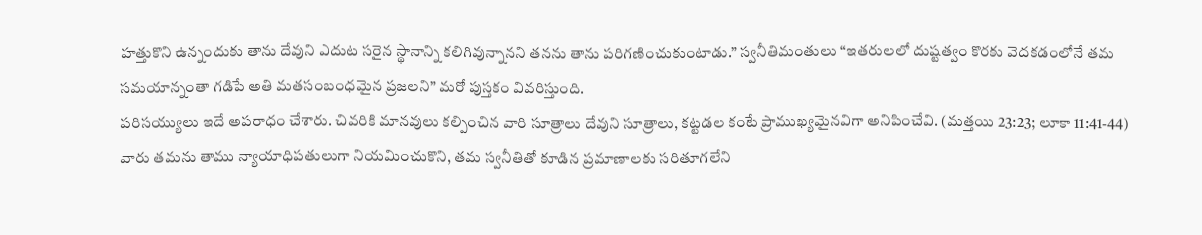హత్తుకొని ఉన్నందుకు తాను దేవుని ఎదుట సరైన స్థానాన్ని కలిగివున్నానని తనను తాను పరిగణించుకుంటాడు.” స్వనీతిమంతులు “ఇతరులలో దుష్టత్వం కొరకు వెదకడంలోనే తమ సమయాన్నంతా గడిపే అతి మతసంబంధమైన ప్రజలని” మరో పుస్తకం వివరిస్తుంది.
పరిసయ్యులు ఇదే అపరాధం చేశారు. చివరికి మానవులు కల్పించిన వారి సూత్రాలు దేవుని సూత్రాలు, కట్టడల కంటే ప్రాముఖ్యమైనవిగా అనిపించేవి. (మత్తయి 23:23; లూకా 11:41-44) వారు తమను తాము న్యాయాధిపతులుగా నియమించుకొని, తమ స్వనీతితో కూడిన ప్రమాణాలకు సరితూగలేని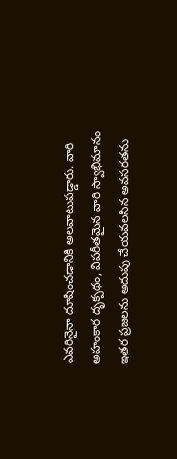ఎవరినైనా దూషించడానికి అలవాటుపడ్డారు. వారి అహంకార దృక్పథం, విపరీతమైన వారి స్వాభిమానం ఇతర ప్రజలను అదుపు చేయవలసిన అవసరతను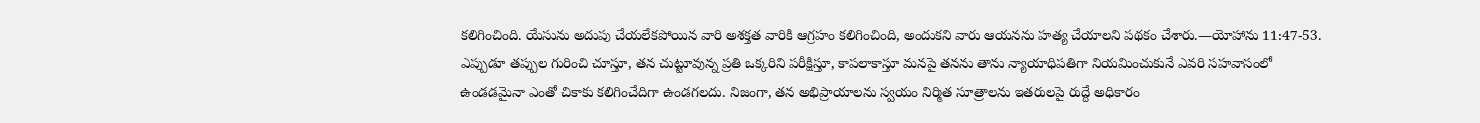కలిగించింది. యేసును అదుపు చేయలేకపోయిన వారి అశక్తత వారికి ఆగ్రహం కలిగించింది, అందుకని వారు ఆయనను హత్య చేయాలని పథకం చేశారు.—యోహాను 11:47-53.
ఎప్పుడూ తప్పుల గురించి చూస్తూ, తన చుట్టూవున్న ప్రతి ఒక్కరిని పరీక్షిస్తూ, కాపలాకాస్తూ మనపై తనను తాను న్యాయాధిపతిగా నియమించుకునే ఎవరి సహవాసంలో ఉండడమైనా ఎంతో చికాకు కలిగించేదిగా ఉండగలదు. నిజంగా, తన అభిప్రాయాలను స్వయం నిర్మిత సూత్రాలను ఇతరులపై రుద్దే అధికారం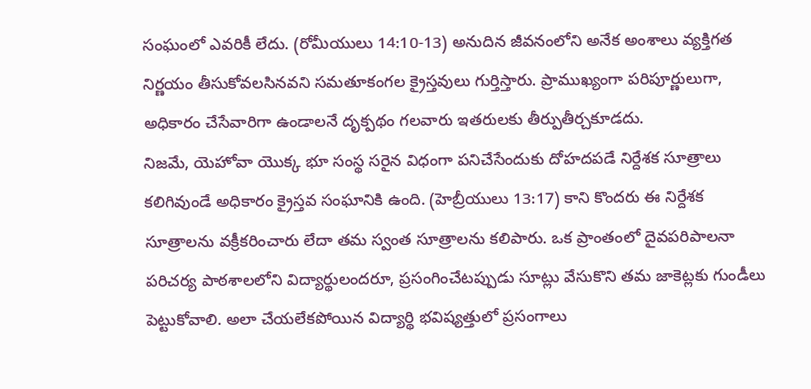సంఘంలో ఎవరికీ లేదు. (రోమీయులు 14:10-13) అనుదిన జీవనంలోని అనేక అంశాలు వ్యక్తిగత నిర్ణయం తీసుకోవలసినవని సమతూకంగల క్రైస్తవులు గుర్తిస్తారు. ప్రాముఖ్యంగా పరిపూర్ణులుగా, అధికారం చేసేవారిగా ఉండాలనే దృక్పథం గలవారు ఇతరులకు తీర్పుతీర్చకూడదు.
నిజమే, యెహోవా యొక్క భూ సంస్థ సరైన విధంగా పనిచేసేందుకు దోహదపడే నిర్దేశక సూత్రాలు కలిగివుండే అధికారం క్రైస్తవ సంఘానికి ఉంది. (హెబ్రీయులు 13:17) కాని కొందరు ఈ నిర్దేశక సూత్రాలను వక్రీకరించారు లేదా తమ స్వంత సూత్రాలను కలిపారు. ఒక ప్రాంతంలో దైవపరిపాలనా పరిచర్య పాఠశాలలోని విద్యార్థులందరూ, ప్రసంగించేటప్పుడు సూట్లు వేసుకొని తమ జాకెట్లకు గుండీలు పెట్టుకోవాలి. అలా చేయలేకపోయిన విద్యార్థి భవిష్యత్తులో ప్రసంగాలు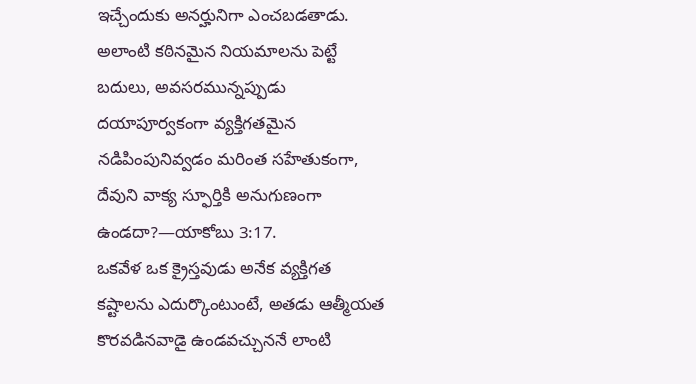ఇచ్చేందుకు అనర్హునిగా ఎంచబడతాడు. అలాంటి కఠినమైన నియమాలను పెట్టే బదులు, అవసరమున్నప్పుడు దయాపూర్వకంగా వ్యక్తిగతమైన నడిపింపునివ్వడం మరింత సహేతుకంగా, దేవుని వాక్య స్ఫూర్తికి అనుగుణంగా ఉండదా?—యాకోబు 3:17.
ఒకవేళ ఒక క్రైస్తవుడు అనేక వ్యక్తిగత కష్టాలను ఎదుర్కొంటుంటే, అతడు ఆత్మీయత కొరవడినవాడై ఉండవచ్చుననే లాంటి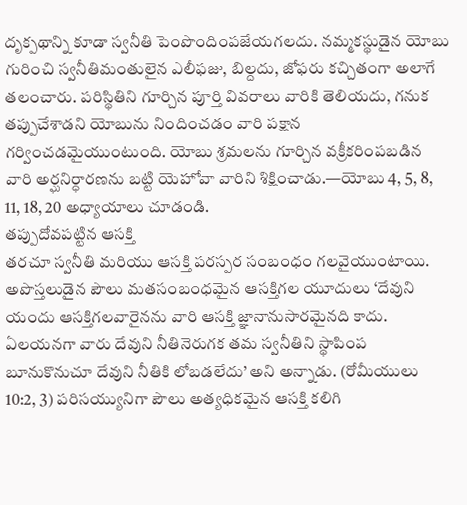దృక్పథాన్ని కూడా స్వనీతి పెంపొందింపజేయగలదు. నమ్మకస్థుడైన యోబు గురించి స్వనీతిమంతులైన ఎలీఫజు, బిల్దదు, జోఫరు కచ్చితంగా అలాగే తలంచారు. పరిస్థితిని గూర్చిన పూర్తి వివరాలు వారికి తెలియదు, గనుక తప్పుచేశాడని యోబును నిందించడం వారి పక్షాన గర్వించడమైయుంటుంది. యోబు శ్రమలను గూర్చిన వక్రీకరింపబడిన వారి అర్ఘనిర్ధారణను బట్టి యెహోవా వారిని శిక్షించాడు.—యోబు 4, 5, 8, 11, 18, 20 అధ్యాయాలు చూడండి.
తప్పుదోవపట్టిన ఆసక్తి
తరచూ స్వనీతి మరియు ఆసక్తి పరస్పర సంబంధం గలవైయుంటాయి. అపొస్తలుడైన పౌలు మతసంబంధమైన ఆసక్తిగల యూదులు ‘దేవుని యందు ఆసక్తిగలవారైనను వారి ఆసక్తి జ్ఞానానుసారమైనది కాదు. ఏలయనగా వారు దేవుని నీతినెరుగక తమ స్వనీతిని స్థాపింప బూనుకొనుచూ దేవుని నీతికి లోబడలేదు’ అని అన్నాడు. (రోమీయులు 10:2, 3) పరిసయ్యునిగా పౌలు అత్యధికమైన ఆసక్తి కలిగి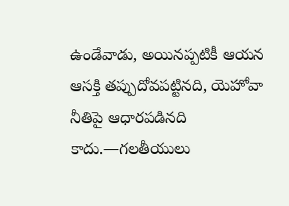ఉండేవాడు, అయినప్పటికీ ఆయన ఆసక్తి తప్పుదోవపట్టినది, యెహోవా నీతిపై ఆధారపడినది కాదు.—గలతీయులు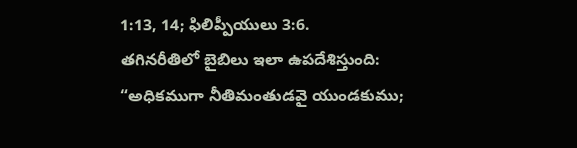1:13, 14; ఫిలిప్పీయులు 3:6.
తగినరీతిలో బైబిలు ఇలా ఉపదేశిస్తుంది: “అధికముగా నీతిమంతుడవై యుండకుము;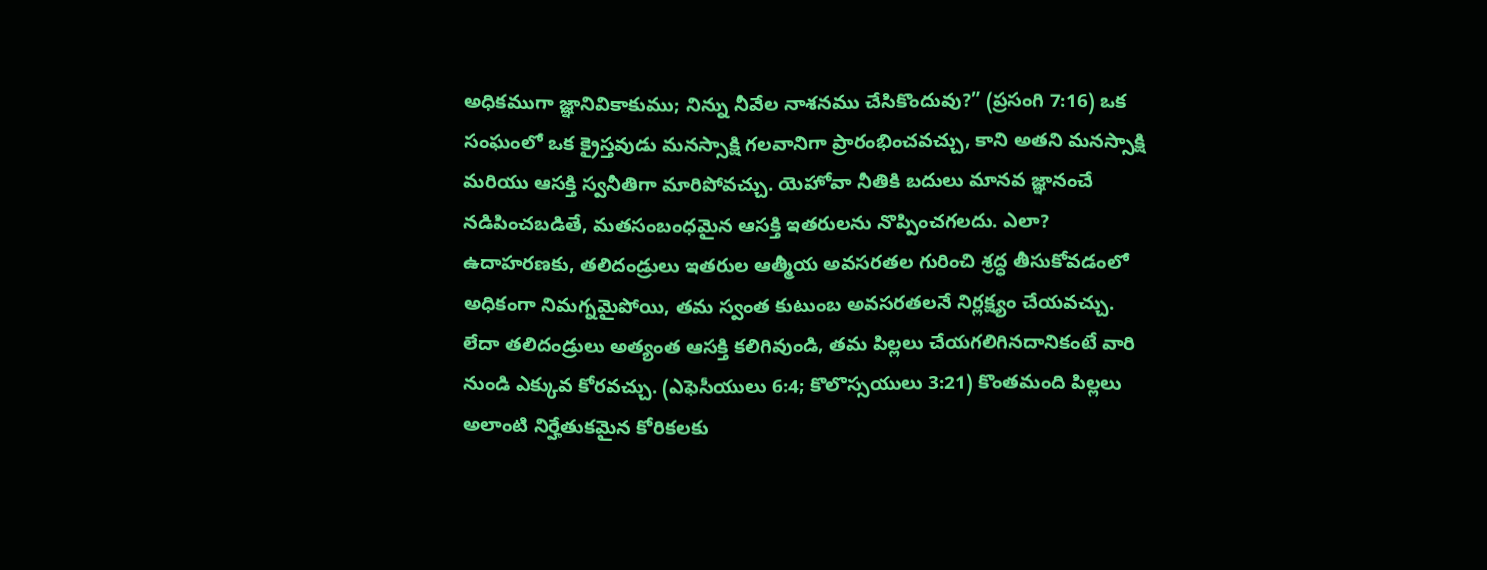అధికముగా జ్ఞానివికాకుము; నిన్ను నీవేల నాశనము చేసికొందువు?” (ప్రసంగి 7:16) ఒక సంఘంలో ఒక క్రైస్తవుడు మనస్సాక్షి గలవానిగా ప్రారంభించవచ్చు, కాని అతని మనస్సాక్షి మరియు ఆసక్తి స్వనీతిగా మారిపోవచ్చు. యెహోవా నీతికి బదులు మానవ జ్ఞానంచే నడిపించబడితే, మతసంబంధమైన ఆసక్తి ఇతరులను నొప్పించగలదు. ఎలా?
ఉదాహరణకు, తలిదండ్రులు ఇతరుల ఆత్మీయ అవసరతల గురించి శ్రద్ధ తీసుకోవడంలో అధికంగా నిమగ్నమైపోయి, తమ స్వంత కుటుంబ అవసరతలనే నిర్లక్ష్యం చేయవచ్చు. లేదా తలిదండ్రులు అత్యంత ఆసక్తి కలిగివుండి, తమ పిల్లలు చేయగలిగినదానికంటే వారి నుండి ఎక్కువ కోరవచ్చు. (ఎఫెసీయులు 6:4; కొలొస్సయులు 3:21) కొంతమంది పిల్లలు అలాంటి నిర్హేతుకమైన కోరికలకు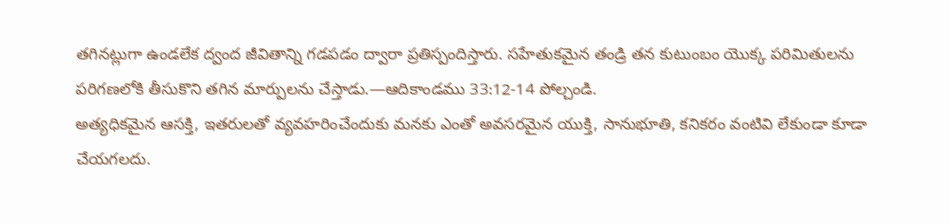తగినట్లుగా ఉండలేక ద్వంద జీవితాన్ని గడపడం ద్వారా ప్రతిస్పందిస్తారు. సహేతుకమైన తండ్రి తన కుటుంబం యొక్క పరిమితులను పరిగణలోకి తీసుకొని తగిన మార్పులను చేస్తాడు.—ఆదికాండము 33:12-14 పోల్చండి.
అత్యధికమైన ఆసక్తి, ఇతరులతో వ్యవహరించేందుకు మనకు ఎంతో అవసరమైన యుక్తి, సానుభూతి, కనికరం వంటివి లేకుండా కూడా చేయగలదు.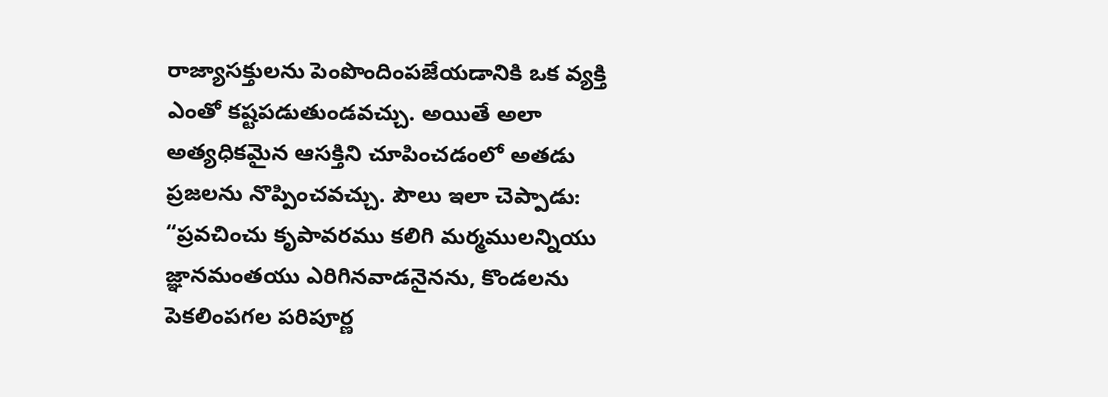రాజ్యాసక్తులను పెంపొందింపజేయడానికి ఒక వ్యక్తి ఎంతో కష్టపడుతుండవచ్చు. అయితే అలా అత్యధికమైన ఆసక్తిని చూపించడంలో అతడు ప్రజలను నొప్పించవచ్చు. పౌలు ఇలా చెప్పాడు: “ప్రవచించు కృపావరము కలిగి మర్మములన్నియు జ్ఞానమంతయు ఎరిగినవాడనైనను, కొండలను పెకలింపగల పరిపూర్ణ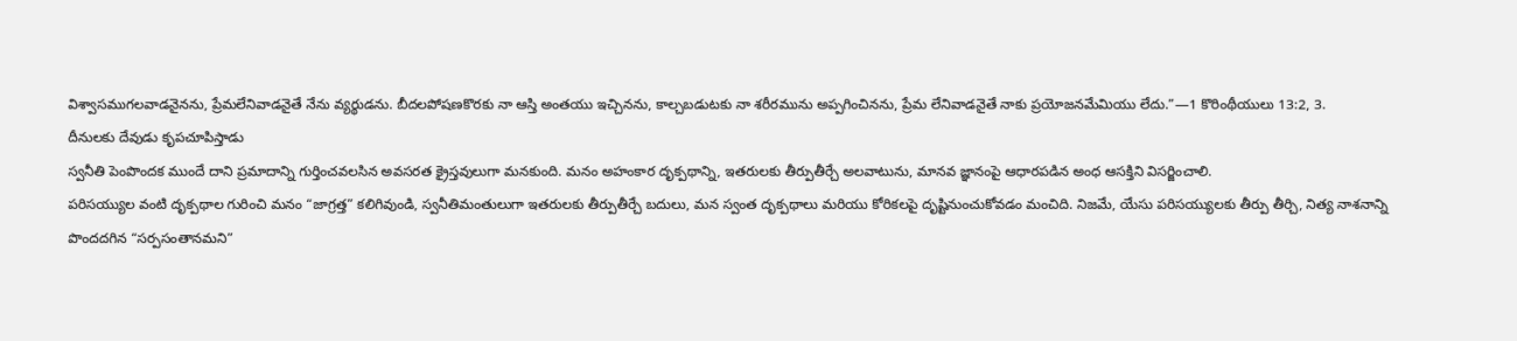విశ్వాసముగలవాడనైనను, ప్రేమలేనివాడనైతే నేను వ్యర్థుడను. బీదలపోషణకొరకు నా ఆస్తి అంతయు ఇచ్చినను, కాల్చబడుటకు నా శరీరమును అప్పగించినను, ప్రేమ లేనివాడనైతే నాకు ప్రయోజనమేమియు లేదు.”—1 కొరింథీయులు 13:2, 3.
దీనులకు దేవుడు కృపచూపిస్తాడు
స్వనీతి పెంపొందక ముందే దాని ప్రమాదాన్ని గుర్తించవలసిన అవసరత క్రైస్తవులుగా మనకుంది. మనం అహంకార దృక్పథాన్ని, ఇతరులకు తీర్పుతీర్చే అలవాటును, మానవ జ్ఞానంపై ఆధారపడిన అంధ ఆసక్తిని విసర్జించాలి.
పరిసయ్యుల వంటి దృక్పథాల గురించి మనం “జాగ్రత్త” కలిగివుండి, స్వనీతిమంతులుగా ఇతరులకు తీర్పుతీర్చే బదులు, మన స్వంత దృక్పథాలు మరియు కోరికలపై దృష్టినుంచుకోవడం మంచిది. నిజమే, యేసు పరిసయ్యులకు తీర్పు తీర్చి, నిత్య నాశనాన్ని పొందదగిన “సర్పసంతానమని”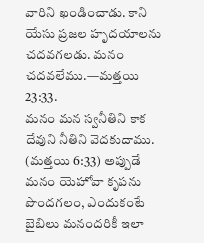వారిని ఖండించాడు. కాని యేసు ప్రజల హృదయాలను చదవగలడు. మనం చదవలేము.—మత్తయి 23:33.
మనం మన స్వనీతిని కాక దేవుని నీతిని వెదకుదాము. (మత్తయి 6:33) అప్పుడే మనం యెహోవా కృపను పొందగలం, ఎందుకంటే బైబిలు మనందరికీ ఇలా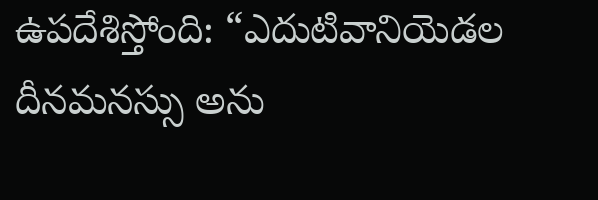ఉపదేశిస్తోంది: “ఎదుటివానియెడల దీనమనస్సు అను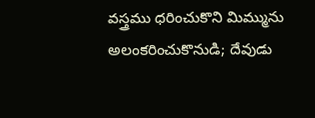వస్త్రము ధరించుకొని మిమ్మును అలంకరించుకొనుడి; దేవుడు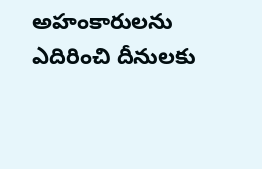అహంకారులను ఎదిరించి దీనులకు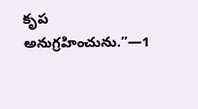కృప అనుగ్రహించును.”—1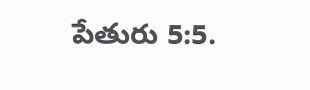పేతురు 5:5.